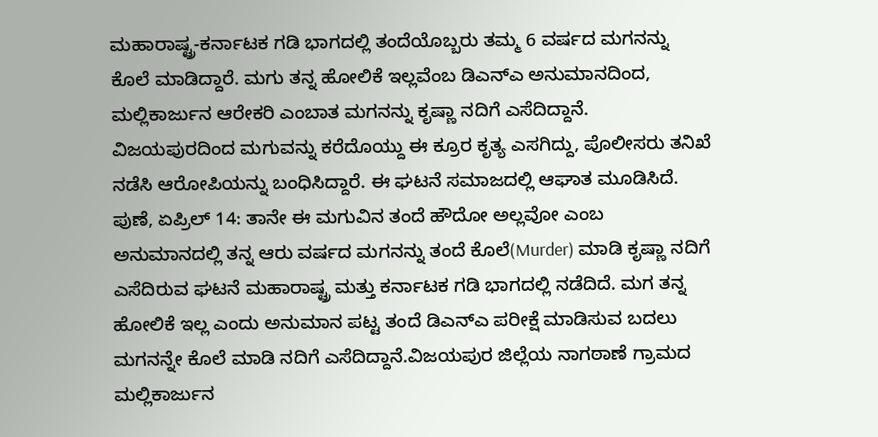ಮಹಾರಾಷ್ಟ್ರ-ಕರ್ನಾಟಕ ಗಡಿ ಭಾಗದಲ್ಲಿ ತಂದೆಯೊಬ್ಬರು ತಮ್ಮ 6 ವರ್ಷದ ಮಗನನ್ನು ಕೊಲೆ ಮಾಡಿದ್ದಾರೆ. ಮಗು ತನ್ನ ಹೋಲಿಕೆ ಇಲ್ಲವೆಂಬ ಡಿಎನ್ಎ ಅನುಮಾನದಿಂದ, ಮಲ್ಲಿಕಾರ್ಜುನ ಆರೇಕರಿ ಎಂಬಾತ ಮಗನನ್ನು ಕೃಷ್ಣಾ ನದಿಗೆ ಎಸೆದಿದ್ದಾನೆ. ವಿಜಯಪುರದಿಂದ ಮಗುವನ್ನು ಕರೆದೊಯ್ದು ಈ ಕ್ರೂರ ಕೃತ್ಯ ಎಸಗಿದ್ದು, ಪೊಲೀಸರು ತನಿಖೆ ನಡೆಸಿ ಆರೋಪಿಯನ್ನು ಬಂಧಿಸಿದ್ದಾರೆ. ಈ ಘಟನೆ ಸಮಾಜದಲ್ಲಿ ಆಘಾತ ಮೂಡಿಸಿದೆ.
ಪುಣೆ, ಏಪ್ರಿಲ್ 14: ತಾನೇ ಈ ಮಗುವಿನ ತಂದೆ ಹೌದೋ ಅಲ್ಲವೋ ಎಂಬ ಅನುಮಾನದಲ್ಲಿ ತನ್ನ ಆರು ವರ್ಷದ ಮಗನನ್ನು ತಂದೆ ಕೊಲೆ(Murder) ಮಾಡಿ ಕೃಷ್ಣಾ ನದಿಗೆ ಎಸೆದಿರುವ ಘಟನೆ ಮಹಾರಾಷ್ಟ್ರ ಮತ್ತು ಕರ್ನಾಟಕ ಗಡಿ ಭಾಗದಲ್ಲಿ ನಡೆದಿದೆ. ಮಗ ತನ್ನ ಹೋಲಿಕೆ ಇಲ್ಲ ಎಂದು ಅನುಮಾನ ಪಟ್ಟ ತಂದೆ ಡಿಎನ್ಎ ಪರೀಕ್ಷೆ ಮಾಡಿಸುವ ಬದಲು ಮಗನನ್ನೇ ಕೊಲೆ ಮಾಡಿ ನದಿಗೆ ಎಸೆದಿದ್ದಾನೆ.ವಿಜಯಪುರ ಜಿಲ್ಲೆಯ ನಾಗಠಾಣೆ ಗ್ರಾಮದ ಮಲ್ಲಿಕಾರ್ಜುನ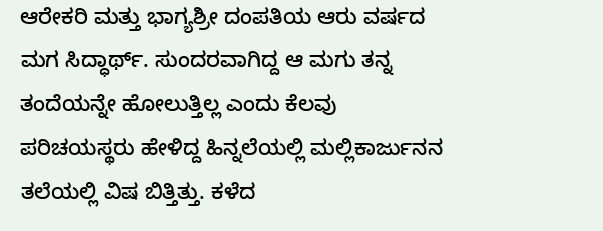ಆರೇಕರಿ ಮತ್ತು ಭಾಗ್ಯಶ್ರೀ ದಂಪತಿಯ ಆರು ವರ್ಷದ ಮಗ ಸಿದ್ಧಾರ್ಥ್. ಸುಂದರವಾಗಿದ್ದ ಆ ಮಗು ತನ್ನ ತಂದೆಯನ್ನೇ ಹೋಲುತ್ತಿಲ್ಲ ಎಂದು ಕೆಲವು ಪರಿಚಯಸ್ಥರು ಹೇಳಿದ್ದ ಹಿನ್ನಲೆಯಲ್ಲಿ ಮಲ್ಲಿಕಾರ್ಜುನನ ತಲೆಯಲ್ಲಿ ವಿಷ ಬಿತ್ತಿತ್ತು. ಕಳೆದ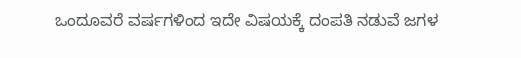ಒಂದೂವರೆ ವರ್ಷಗಳಿಂದ ಇದೇ ವಿಷಯಕ್ಕೆ ದಂಪತಿ ನಡುವೆ ಜಗಳ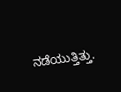ನಡೆಯುತ್ತಿತ್ತು.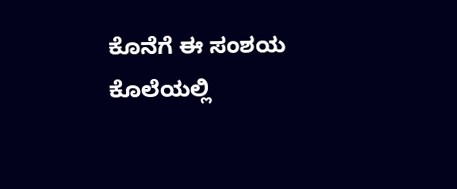ಕೊನೆಗೆ ಈ ಸಂಶಯ ಕೊಲೆಯಲ್ಲಿ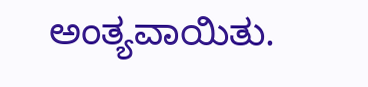ಅಂತ್ಯವಾಯಿತು.